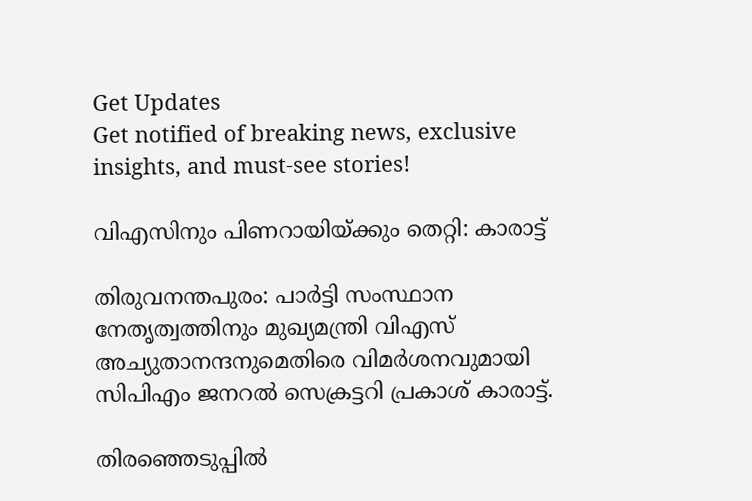Get Updates
Get notified of breaking news, exclusive insights, and must-see stories!

വിഎസിനും പിണറായിയ്‌ക്കും തെറ്റി: കാരാട്ട്‌

തിരുവനന്തപുരം: പാര്‍ട്ടി സംസ്ഥാന നേതൃത്വത്തിനും മുഖ്യമന്ത്രി വിഎസ്‌ അച്യുതാനന്ദനുമെതിരെ വിമര്‍ശനവുമായി സിപിഎം ജനറല്‍ സെക്രട്ടറി പ്രകാശ്‌ കാരാട്ട്‌.

തിരഞ്ഞെടുപ്പില്‍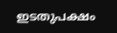ഇടതുപക്ഷം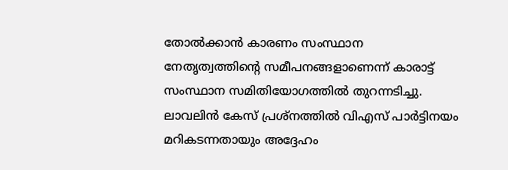തോല്‍ക്കാന്‍ കാരണം സംസ്ഥാന നേതൃത്വത്തിന്റെ സമീപനങ്ങളാണെന്ന്‌ കാരാട്ട്‌ സംസ്ഥാന സമിതിയോഗത്തില്‍ തുറന്നടിച്ചു. ലാവലിന്‍ കേസ്‌ പ്രശ്‌നത്തില്‍ വിഎസ്‌ പാര്‍ട്ടിനയം മറികടന്നതായും അദ്ദേഹം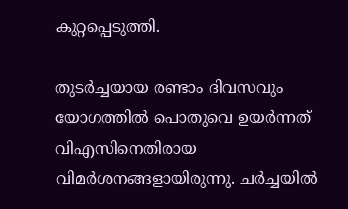കുറ്റപ്പെടുത്തി.

തുടര്‍ച്ചയായ രണ്ടാം ദിവസവും യോഗത്തില്‍ പൊതുവെ ഉയര്‍ന്നത്‌ വിഎസിനെതിരായ വിമര്‍ശനങ്ങളായിരുന്നു. ചര്‍ച്ചയില്‍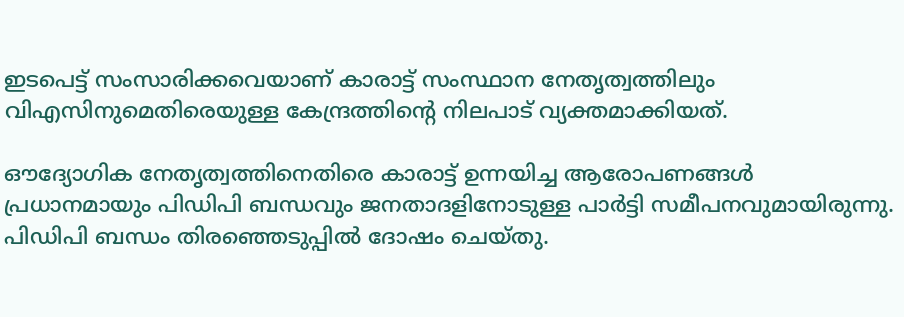ഇടപെട്ട്‌ സംസാരിക്കവെയാണ്‌ കാരാട്ട്‌ സംസ്ഥാന നേതൃത്വത്തിലും വിഎസിനുമെതിരെയുള്ള കേന്ദ്രത്തിന്റെ നിലപാട്‌ വ്യക്തമാക്കിയത്‌.

ഔദ്യോഗിക നേതൃത്വത്തിനെതിരെ കാരാട്ട്‌ ഉന്നയിച്ച ആരോപണങ്ങള്‍ പ്രധാനമായും പിഡിപി ബന്ധവും ജനതാദളിനോടുള്ള പാര്‍ട്ടി സമീപനവുമായിരുന്നു. പിഡിപി ബന്ധം തിരഞ്ഞെടുപ്പില്‍ ദോഷം ചെയ്‌തു.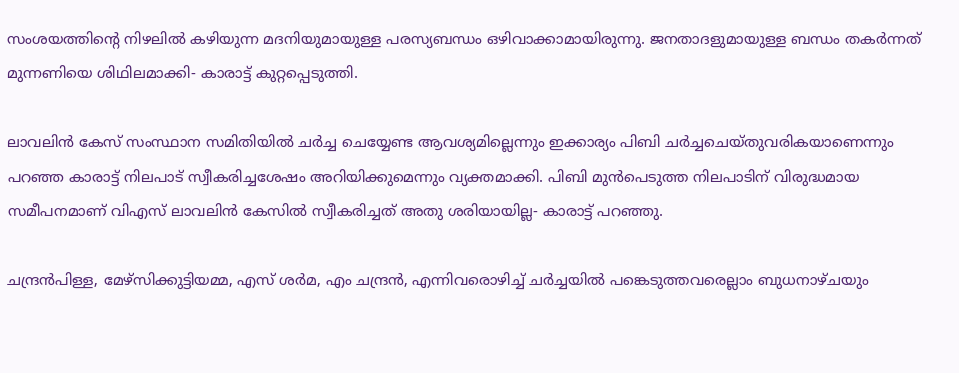സംശയത്തിന്റെ നിഴലില്‍ കഴിയുന്ന മദനിയുമായുള്ള പരസ്യബന്ധം ഒഴിവാക്കാമായിരുന്നു. ജനതാദളുമായുള്ള ബന്ധം തകര്‍ന്നത്‌ മുന്നണിയെ ശിഥിലമാക്കി- കാരാട്ട്‌ കുറ്റപ്പെടുത്തി.

ലാവലിന്‍ കേസ്‌ സംസ്ഥാന സമിതിയില്‍ ചര്‍ച്ച ചെയ്യേണ്ട ആവശ്യമില്ലെന്നും ഇക്കാര്യം പിബി ചര്‍ച്ചചെയ്‌തുവരികയാണെന്നും പറഞ്ഞ കാരാട്ട്‌ നിലപാട്‌ സ്വീകരിച്ചശേഷം അറിയിക്കുമെന്നും വ്യക്തമാക്കി. പിബി മുന്‍പെടുത്ത നിലപാടിന്‌ വിരുദ്ധമായ സമീപനമാണ്‌ വിഎസ്‌ ലാവലിന്‍ കേസില്‍ സ്വീകരിച്ചത്‌ അതു ശരിയായില്ല- കാരാട്ട്‌ പറഞ്ഞു.

ചന്ദ്രന്‍പിള്ള, മേഴ്‌സിക്കുട്ടിയമ്മ, എസ്‌ ശര്‍മ, എം ചന്ദ്രന്‍, എന്നിവരൊഴിച്ച്‌ ചര്‍ച്ചയില്‍ പങ്കെടുത്തവരെല്ലാം ബുധനാഴ്‌ചയും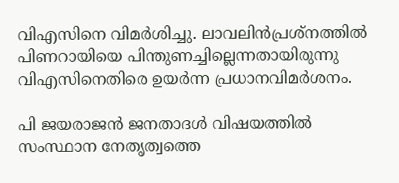വിഎസിനെ വിമര്‍ശിച്ചു. ലാവലിന്‍പ്രശ്‌നത്തില്‍ പിണറായിയെ പിന്തുണച്ചില്ലെന്നതായിരുന്നു വിഎസിനെതിരെ ഉയര്‍ന്ന പ്രധാനവിമര്‍ശനം.

പി ജയരാജന്‍ ജനതാദള്‍ വിഷയത്തില്‍ സംസ്ഥാന നേതൃത്വത്തെ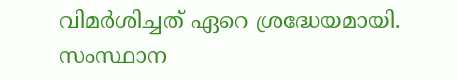വിമര്‍ശിച്ചത്‌ ഏറെ ശ്രദ്ധേയമായി. സംസ്ഥാന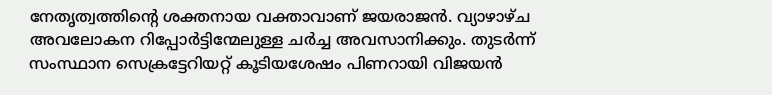നേതൃത്വത്തിന്റെ ശക്തനായ വക്താവാണ്‌ ജയരാജന്‍. വ്യാഴാഴ്‌ച അവലോകന റിപ്പോര്‍ട്ടിന്മേലുള്ള ചര്‍ച്ച അവസാനിക്കും. തുടര്‍ന്ന്‌ സംസ്ഥാന സെക്രട്ടേറിയറ്റ്‌ കൂടിയശേഷം പിണറായി വിജയന്‍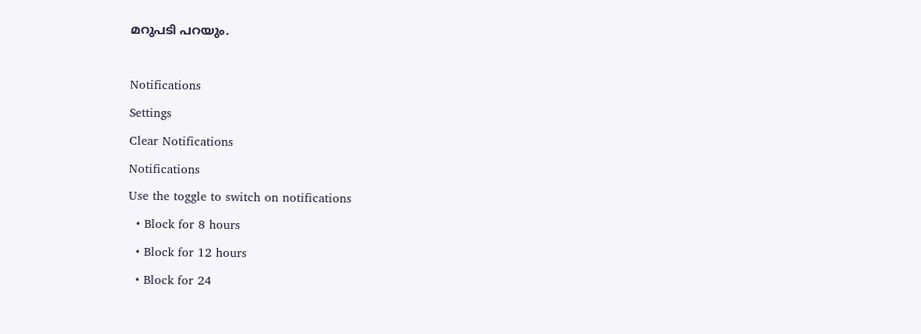മറുപടി പറയും.

Notifications
Settings
Clear Notifications
Notifications
Use the toggle to switch on notifications
  • Block for 8 hours
  • Block for 12 hours
  • Block for 24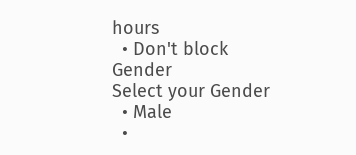hours
  • Don't block
Gender
Select your Gender
  • Male
  •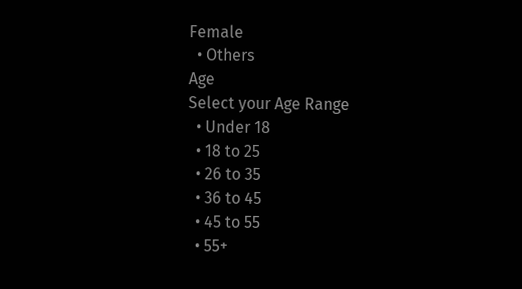Female
  • Others
Age
Select your Age Range
  • Under 18
  • 18 to 25
  • 26 to 35
  • 36 to 45
  • 45 to 55
  • 55+